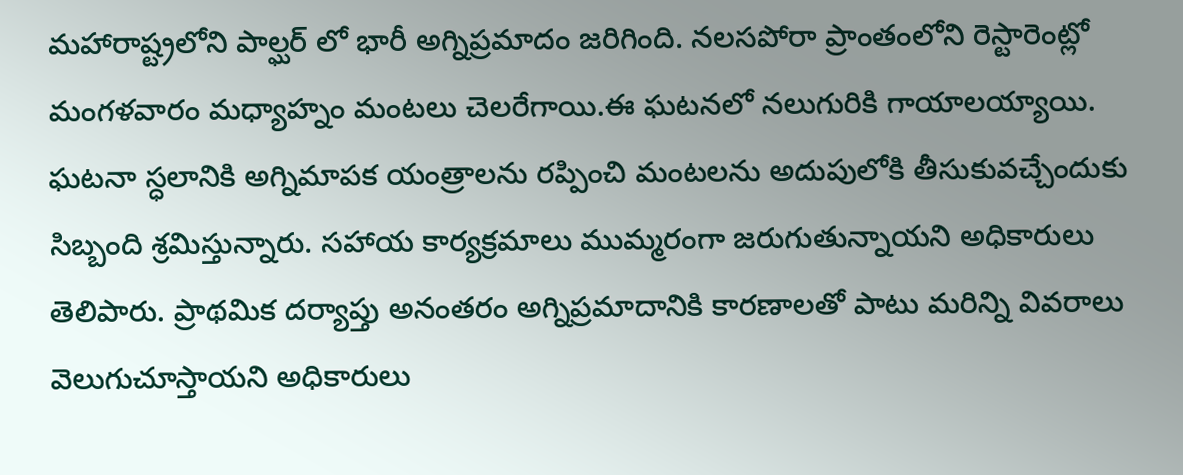మహారాష్ట్రలోని పాల్ఘర్ లో భారీ అగ్నిప్రమాదం జరిగింది. నలసపోరా ప్రాంతంలోని రెస్టారెంట్లో మంగళవారం మధ్యాహ్నం మంటలు చెలరేగాయి.ఈ ఘటనలో నలుగురికి గాయాలయ్యాయి. ఘటనా స్ధలానికి అగ్నిమాపక యంత్రాలను రప్పించి మంటలను అదుపులోకి తీసుకువచ్చేందుకు సిబ్బంది శ్రమిస్తున్నారు. సహాయ కార్యక్రమాలు ముమ్మరంగా జరుగుతున్నాయని అధికారులు తెలిపారు. ప్రాథమిక దర్యాప్తు అనంతరం అగ్నిప్రమాదానికి కారణాలతో పాటు మరిన్ని వివరాలు వెలుగుచూస్తాయని అధికారులు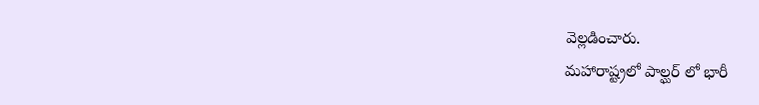వెల్లడించారు.
మహారాష్ట్రలో పాల్ఘర్ లో భారీ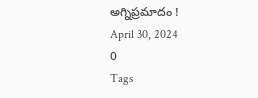అగ్నిప్రమాదం !
April 30, 2024
0
Tags